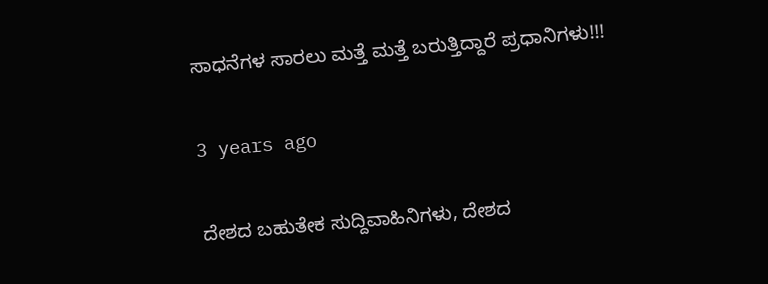ಸಾಧನೆಗಳ ಸಾರಲು ಮತ್ತೆ ಮತ್ತೆ ಬರುತ್ತಿದ್ದಾರೆ ಪ್ರಧಾನಿಗಳು!!!

3 years ago

ದೇಶದ ಬಹುತೇಕ ಸುದ್ದಿವಾಹಿನಿಗಳು, ದೇಶದ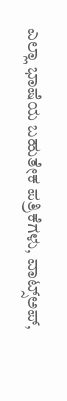ಎಲ್ಲಾ ಭಾಷೆಯ ಬಹುತೇಕ ಪತ್ರಿಕೆಗಳು, ವಾಟ್ಸ್‌ಅಪ್,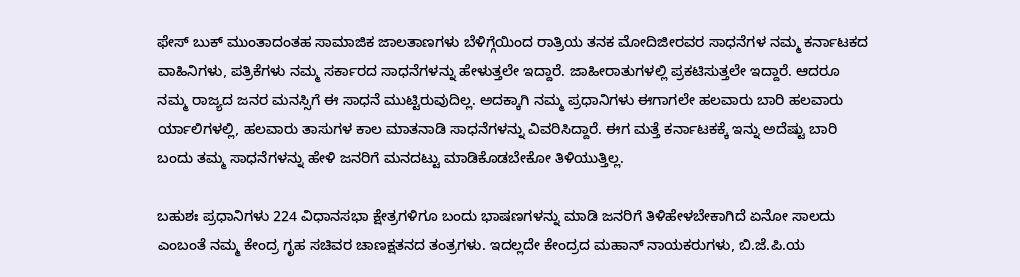ಫೇಸ್ ಬುಕ್ ಮುಂತಾದಂತಹ ಸಾಮಾಜಿಕ ಜಾಲತಾಣಗಳು ಬೆಳಿಗ್ಗೆಯಿಂದ ರಾತ್ರಿಯ ತನಕ ಮೋದಿಜೀರವರ ಸಾಧನೆಗಳ ನಮ್ಮ ಕರ್ನಾಟಕದ ವಾಹಿನಿಗಳು, ಪತ್ರಿಕೆಗಳು ನಮ್ಮ ಸರ್ಕಾರದ ಸಾಧನೆಗಳನ್ನು ಹೇಳುತ್ತಲೇ ಇದ್ದಾರೆ. ಜಾಹೀರಾತುಗಳಲ್ಲಿ ಪ್ರಕಟಿಸುತ್ತಲೇ ಇದ್ದಾರೆ. ಆದರೂ ನಮ್ಮ ರಾಜ್ಯದ ಜನರ ಮನಸ್ಸಿಗೆ ಈ ಸಾಧನೆ ಮುಟ್ಟಿರುವುದಿಲ್ಲ‌. ಅದಕ್ಕಾಗಿ ನಮ್ಮ ಪ್ರಧಾನಿಗಳು ಈಗಾಗಲೇ ಹಲವಾರು ಬಾರಿ ಹಲವಾರು ರ್ಯಾಲಿಗಳಲ್ಲಿ, ಹಲವಾರು ತಾಸುಗಳ ಕಾಲ ಮಾತನಾಡಿ ಸಾಧನೆಗಳನ್ನು ವಿವರಿಸಿದ್ದಾರೆ. ಈಗ ಮತ್ತೆ ಕರ್ನಾಟಕಕ್ಕೆ ಇನ್ನು ಅದೆಷ್ಟು ಬಾರಿ ಬಂದು ತಮ್ಮ ಸಾಧನೆಗಳನ್ನು ಹೇಳಿ ಜನರಿಗೆ ಮನದಟ್ಟು ಮಾಡಿಕೊಡಬೇಕೋ ತಿಳಿಯುತ್ತಿಲ್ಲ.

ಬಹುಶಃ ಪ್ರಧಾನಿಗಳು 224 ವಿಧಾನಸಭಾ ಕ್ಷೇತ್ರಗಳಿಗೂ ಬಂದು ಭಾಷಣಗಳನ್ನು ಮಾಡಿ ಜನರಿಗೆ ತಿಳಿಹೇಳಬೇಕಾಗಿದೆ ಏನೋ ಸಾಲದು ಎಂಬಂತೆ ನಮ್ಮ ಕೇಂದ್ರ ಗೃಹ ಸಚಿವರ ಚಾಣಕ್ಷತನದ ತಂತ್ರಗಳು. ಇದಲ್ಲದೇ ಕೇಂದ್ರದ ಮಹಾನ್ ನಾಯಕರುಗಳು, ಬಿ.ಜೆ.ಪಿ.ಯ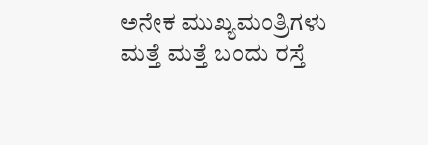ಅನೇಕ ಮುಖ್ಯಮಂತ್ರಿಗಳು ಮತ್ತೆ ಮತ್ತೆ ಬಂದು ರಸ್ತೆ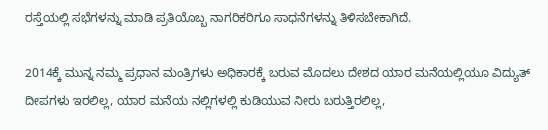ರಸ್ತೆಯಲ್ಲಿ ಸಭೆಗಳನ್ನು ಮಾಡಿ ಪ್ರತಿಯೊಬ್ಬ ನಾಗರಿಕರಿಗೂ ಸಾಧನೆಗಳನ್ನು ತಿಳಿಸಬೇಕಾಗಿದೆ.

2014ಕ್ಕೆ ಮುನ್ನ ನಮ್ಮ ಪ್ರಧಾನ ಮಂತ್ರಿಗಳು ಅಧಿಕಾರಕ್ಕೆ ಬರುವ ಮೊದಲು ದೇಶದ ಯಾರ ಮನೆಯಲ್ಲಿಯೂ ವಿದ್ಯುತ್‌ ದೀಪಗಳು ಇರಲಿಲ್ಲ, ಯಾರ ಮನೆಯ ನಲ್ಲಿಗಳಲ್ಲಿ ಕುಡಿಯುವ ನೀರು ಬರುತ್ತಿರಲಿಲ್ಲ,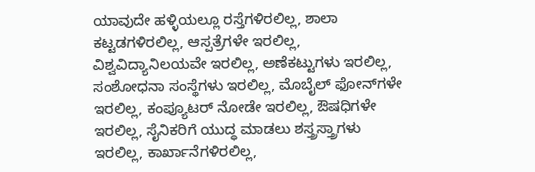ಯಾವುದೇ ಹಳ್ಳಿಯಲ್ಲೂ ರಸ್ತೆಗಳಿರಲಿಲ್ಲ, ಶಾಲಾ ಕಟ್ಟಡಗಳಿರಲಿಲ್ಲ, ಆಸ್ಪತ್ರೆಗಳೇ ಇರಲಿಲ್ಲ, ವಿಶ್ವವಿದ್ಯಾನಿಲಯವೇ ಇರಲಿಲ್ಲ, ಅಣೆಕಟ್ಟುಗಳು ಇರಲಿಲ್ಲ, ಸಂಶೋಧನಾ ಸಂಸ್ಥೆಗಳು ಇರಲಿಲ್ಲ, ಮೊಬೈಲ್ ಫೋನ್‌ಗಳೇ ಇರಲಿಲ್ಲ, ಕಂಪ್ಯೂಟರ್ ನೋಡೇ ಇರಲಿಲ್ಲ, ಔಷಧಿಗಳೇ ಇರಲಿಲ್ಲ, ಸೈನಿಕರಿಗೆ ಯುದ್ಧ ಮಾಡಲು ಶಸ್ತ್ರಸ್ತ್ರಾಗಳು ಇರಲಿಲ್ಲ, ಕಾರ್ಖಾನೆಗಳಿರಲಿಲ್ಲ,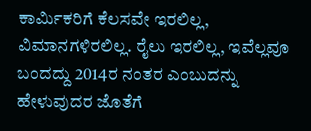ಕಾರ್ಮಿಕರಿಗೆ ಕೆಲಸವೇ ಇರಲಿಲ್ಲ, ವಿಮಾನಗಳಿರಲಿಲ್ಲ. ರೈಲು ಇರಲಿಲ್ಲ, ಇವೆಲ್ಲವೂ ಬಂದದ್ದು 2014ರ ನಂತರ ಎಂಬುದನ್ನು ಹೇಳುವುದರ ಜೊತೆಗೆ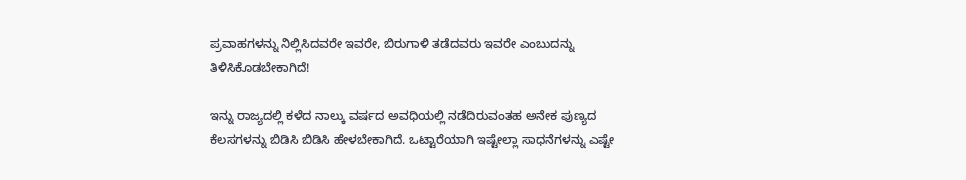ಪ್ರವಾಹಗಳನ್ನು ನಿಲ್ಲಿಸಿದವರೇ ಇವರೇ, ಬಿರುಗಾಳಿ ತಡೆದವರು ಇವರೇ ಎಂಬುದನ್ನು ತಿಳಿಸಿಕೊಡಬೇಕಾಗಿದೆ!

ಇನ್ನು ರಾಜ್ಯದಲ್ಲಿ ಕಳೆದ ನಾಲ್ಕು ವರ್ಷದ ಅವಧಿಯಲ್ಲಿ ನಡೆದಿರುವಂತಹ ಅನೇಕ ಪುಣ್ಯದ ಕೆಲಸಗಳನ್ನು ಬಿಡಿಸಿ ಬಿಡಿಸಿ ಹೇಳಬೇಕಾಗಿದೆ. ಒಟ್ಟಾರೆಯಾಗಿ ಇಷ್ಟೇಲ್ಲಾ ಸಾಧನೆಗಳನ್ನು ಎಷ್ಟೇ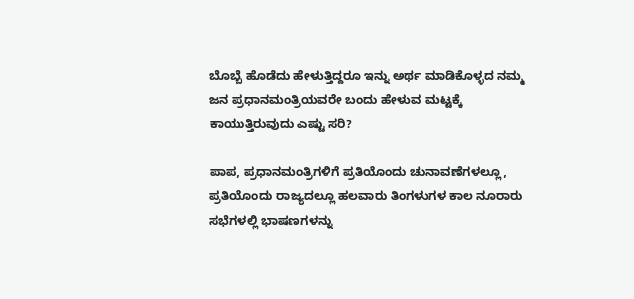ಬೊಬ್ಬೆ ಹೊಡೆದು ಹೇಳುತ್ತಿದ್ದರೂ ಇನ್ನು ಅರ್ಥ ಮಾಡಿಕೊಳ್ಳದ ನಮ್ಮ ಜನ ಪ್ರಧಾನಮಂತ್ರಿಯವರೇ ಬಂದು ಹೇಳುವ ಮಟ್ಟಕ್ಕೆ ಕಾಯುತ್ತಿರುವುದು ಎಷ್ಟು ಸರಿ?

ಪಾಪ, ಪ್ರಧಾನಮಂತ್ರಿಗಳಿಗೆ ಪ್ರತಿಯೊಂದು ಚುನಾವಣೆಗಳಲ್ಲೂ, ಪ್ರತಿಯೊಂದು ರಾಜ್ಯದಲ್ಲೂ ಹಲವಾರು ತಿಂಗಳುಗಳ ಕಾಲ ನೂರಾರು ಸಭೆಗಳಲ್ಲಿ ಭಾಷಣಗಳನ್ನು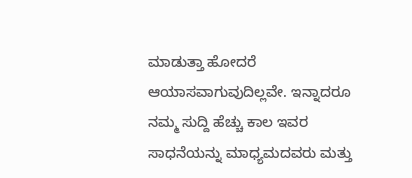ಮಾಡುತ್ತಾ ಹೋದರೆ ಆಯಾಸವಾಗುವುದಿಲ್ಲವೇ. ಇನ್ನಾದರೂ ನಮ್ಮ ಸುದ್ದಿ ಹೆಚ್ಚು ಕಾಲ ಇವರ ಸಾಧನೆಯನ್ನು ಮಾಧ್ಯಮದವರು ಮತ್ತು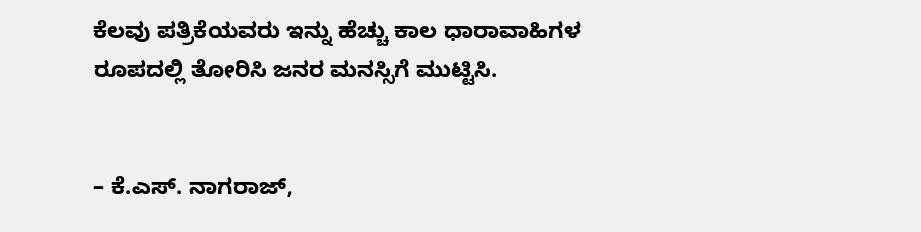ಕೆಲವು ಪತ್ರಿಕೆಯವರು ಇನ್ನು ಹೆಚ್ಚು ಕಾಲ ಧಾರಾವಾಹಿಗಳ ರೂಪದಲ್ಲಿ ತೋರಿಸಿ ಜನರ ಮನಸ್ಸಿಗೆ ಮುಟ್ಟಿಸಿ.


– ಕೆ.ಎಸ್‌. ನಾಗರಾಜ್,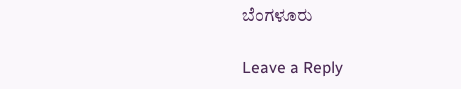ಬೆಂಗಳೂರು

Leave a Reply